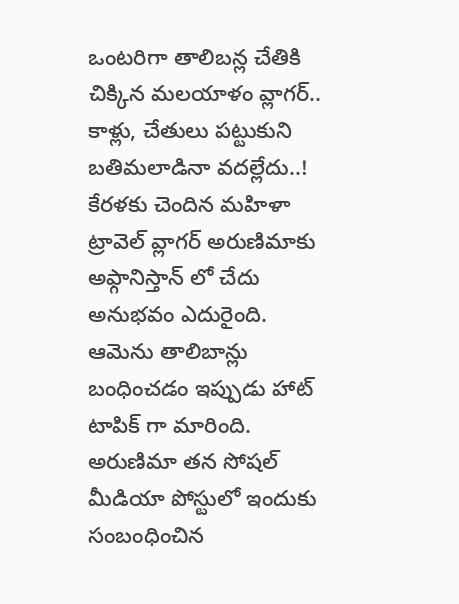ఒంటరిగా తాలిబన్ల చేతికి చిక్కిన మలయాళం వ్లాగర్.. కాళ్లు, చేతులు పట్టుకుని బతిమలాడినా వదల్లేదు..!
కేరళకు చెందిన మహిళా ట్రావెల్ వ్లాగర్ అరుణిమాకు అఫ్గానిస్తాన్ లో చేదు అనుభవం ఎదురైంది. ఆమెను తాలిబాన్లు బంధించడం ఇప్పుడు హాట్ టాపిక్ గా మారింది. అరుణిమా తన సోషల్ మీడియా పోస్టులో ఇందుకు సంబంధించిన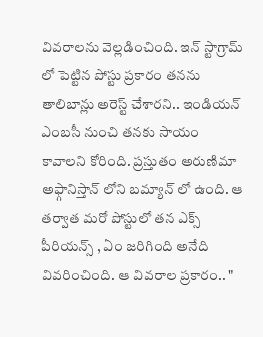వివరాలను వెల్లడించింది. ఇన్ స్టాగ్రామ్ లో పెట్టిన పోస్టు ప్రకారం తనను తాలిబాన్లు అరెస్ట్ చేశారని.. ఇండియన్ ఎంబసీ నుంచి తనకు సాయం కావాలని కోరింది. ప్రస్తుతం అరుణిమా అఫ్గానిస్తాన్ లోని బమ్యాన్ లో ఉంది. ఆ తర్వాత మరో పోస్టులో తన ఎక్స్ పీరియన్స్ , ఏం జరిగింది అనేది వివరించింది. ఆ వివరాల ప్రకారం.. "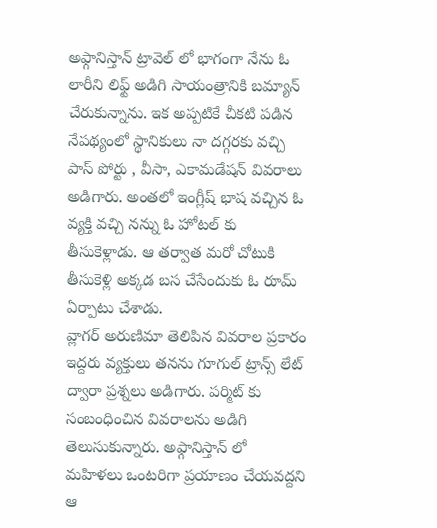అఫ్గానిస్తాన్ ట్రావెల్ లో భాగంగా నేను ఓ లారీని లిఫ్ట్ అడిగి సాయంత్రానికి బమ్యాన్ చేరుకున్నాను. ఇక అప్పటికే చీకటి పడిన నేపథ్యంలో స్థానికులు నా దగ్గరకు వచ్చి పాస్ పోర్టు , వీసా, ఎకామడేషన్ వివరాలు అడిగారు. అంతలో ఇంగ్లీష్ భాష వచ్చిన ఓ వ్యక్తి వచ్చి నన్ను ఓ హోటల్ కు తీసుకెళ్లాడు. ఆ తర్వాత మరో చోటుకి తీసుకెళ్లి అక్కడ బస చేసేందుకు ఓ రూమ్ ఏర్పాటు చేశాడు.
వ్లాగర్ అరుణిమా తెలిపిన వివరాల ప్రకారం ఇద్దరు వ్యక్తులు తనను గూగుల్ ట్రాన్స్ లేట్ ద్వారా ప్రశ్నలు అడిగారు. పర్మిట్ కు సంబంధించిన వివరాలను అడిగి తెలుసుకున్నారు. అఫ్గానిస్తాన్ లో మహిళలు ఒంటరిగా ప్రయాణం చేయవద్దని ఆ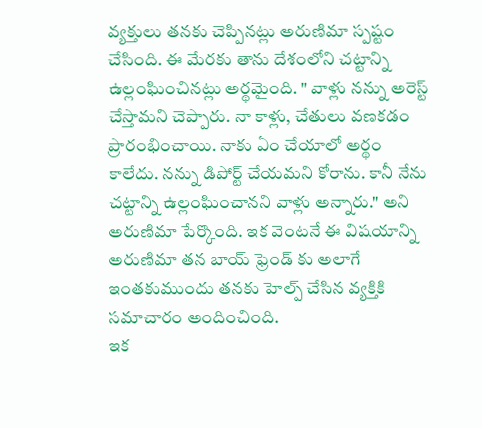వ్యక్తులు తనకు చెప్పినట్లు అరుణిమా స్పష్టం చేసింది. ఈ మేరకు తాను దేశంలోని చట్టాన్ని ఉల్లంఘించినట్లు అర్థమైంది. " వాళ్లు నన్ను అరెస్ట్ చేస్తామని చెప్పారు. నా కాళ్లు, చేతులు వణకడం ప్రారంభించాయి. నాకు ఏం చేయాలో అర్థం కాలేదు. నన్ను డిపోర్ట్ చేయమని కోరాను. కానీ నేను చట్టాన్ని ఉల్లంఘించానని వాళ్లు అన్నారు." అని అరుణిమా పేర్కొంది. ఇక వెంటనే ఈ విషయాన్ని అరుణిమా తన బాయ్ ఫ్రెండ్ కు అలాగే ఇంతకుముందు తనకు హెల్ప్ చేసిన వ్యక్తికి సమాచారం అందించింది.
ఇక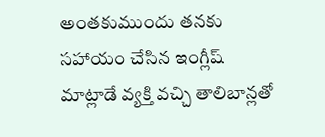అంతకుముందు తనకు సహాయం చేసిన ఇంగ్లీష్ మాట్లాడే వ్యక్తి వచ్చి తాలిబాన్లతో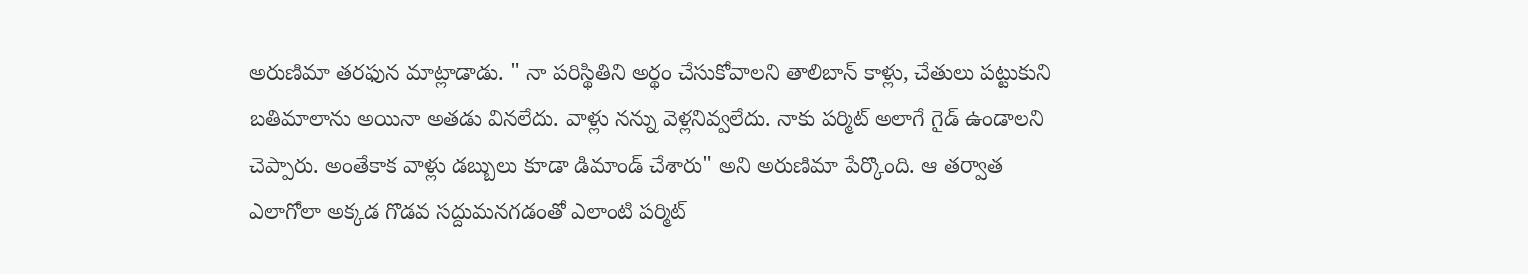అరుణిమా తరఫున మాట్లాడాడు. " నా పరిస్థితిని అర్థం చేసుకోవాలని తాలిబాన్ కాళ్లు, చేతులు పట్టుకుని బతిమాలాను అయినా అతడు వినలేదు. వాళ్లు నన్ను వెళ్లనివ్వలేదు. నాకు పర్మిట్ అలాగే గైడ్ ఉండాలని చెప్పారు. అంతేకాక వాళ్లు డబ్బులు కూడా డిమాండ్ చేశారు" అని అరుణిమా పేర్కొంది. ఆ తర్వాత ఎలాగోలా అక్కడ గొడవ సద్దుమనగడంతో ఎలాంటి పర్మిట్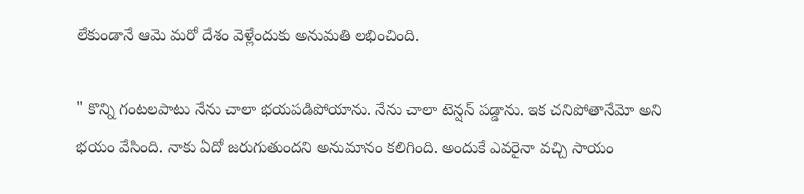లేకుండానే ఆమె మరో దేశం వెళ్లేందుకు అనుమతి లభించింది.

" కొన్ని గంటలపాటు నేను చాలా భయపడిపోయాను. నేను చాలా టెన్షన్ పడ్డాను. ఇక చనిపోతానేమో అని భయం వేసింది. నాకు ఏదో జరుగుతుందని అనుమానం కలిగింది. అందుకే ఎవరైనా వచ్చి సాయం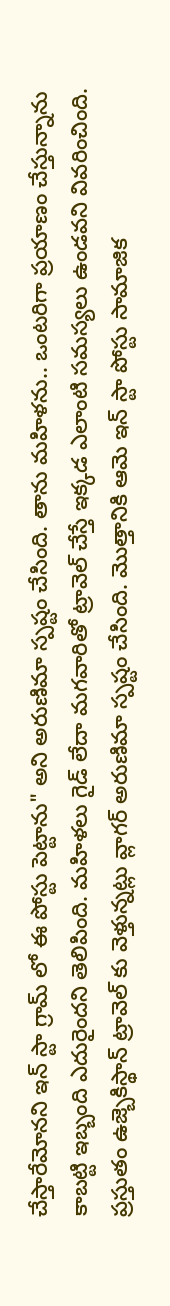చేస్తారేమోనని ఇన్ స్టా గ్రామ్ లో ఈ పోస్టు పెట్టాను" అని అరుణిమా స్పష్టం చేసింది. తాను మహిళను.. ఒంటరిగా ప్రయాణం చేస్తున్నాను కాబట్టి ఇబ్బంది ఎదురైందని తెలిపింది. మహిళలు గైడ్ లేదా మగవారితో ట్రావెల్ చేస్తే ఇక్కడ ఎలాంటి సమస్యలు ఉండవని వివరించింది. ప్రస్తుతం ఉజ్బెకిస్థాన్ ట్రావెల్ కు వెళ్తున్నట్లు వ్లాగర్ అరుణిమా స్పష్టం చేసింది. మొత్తానికి ఆమె ఇన్ స్టా పోస్టు సామాజిక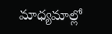మాధ్యమాల్లో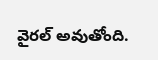వైరల్ అవుతోంది.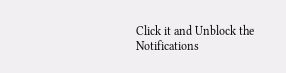Click it and Unblock the Notifications